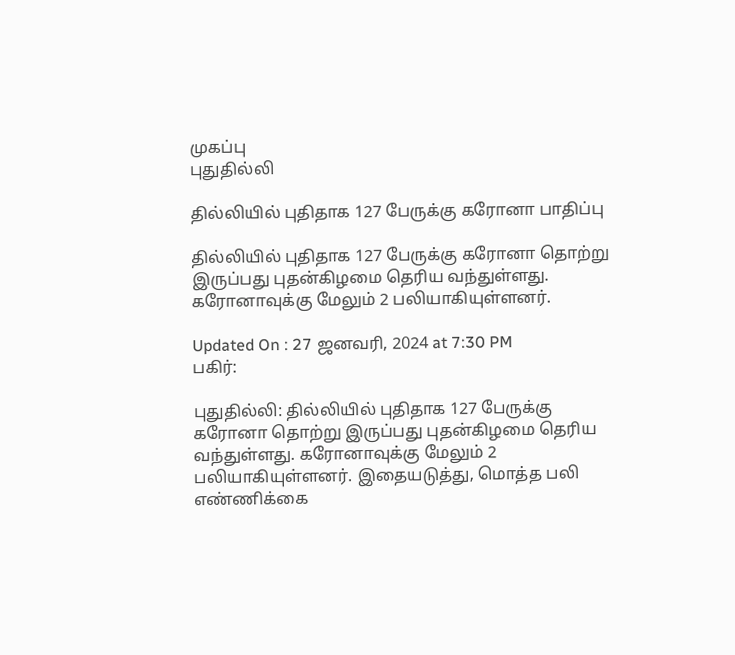முகப்பு
புதுதில்லி

தில்லியில் புதிதாக 127 பேருக்கு கரோனா பாதிப்பு

தில்லியில் புதிதாக 127 பேருக்கு கரோனா தொற்று இருப்பது புதன்கிழமை தெரிய வந்துள்ளது. கரோனாவுக்கு மேலும் 2 பலியாகியுள்ளனர்.

Updated On : 27 ஜனவரி, 2024 at 7:30 PM
பகிர்:

புதுதில்லி: தில்லியில் புதிதாக 127 பேருக்கு கரோனா தொற்று இருப்பது புதன்கிழமை தெரிய வந்துள்ளது. கரோனாவுக்கு மேலும் 2 பலியாகியுள்ளனர். இதையடுத்து, மொத்த பலி எண்ணிக்கை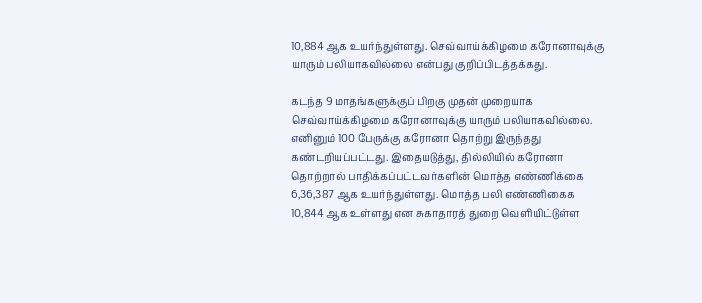10,884 ஆக உயர்ந்துள்ளது. செவ்வாய்க்கிழமை கரோனாவுக்கு யாரும் பலியாகவில்லை என்பது குறிப்பிடத்தக்கது.

கடந்த 9 மாதங்களுக்குப் பிறகு முதன் முறையாக செவ்வாய்க்கிழமை கரோனாவுக்கு யாரும் பலியாகவில்லை. எனினும் 100 பேருக்கு கரோனா தொற்று இருந்தது கண்டறியப்பட்டது. இதையடுத்து, தில்லியில் கரோனா தொற்றால் பாதிக்கப்பட்டவர்களின் மொத்த எண்ணிக்கை 6,36,387 ஆக உயர்ந்துள்ளது. மொத்த பலி எண்ணிகைக 10,844 ஆக உள்ளது என சுகாதாரத் துறை வெளியிட்டுள்ள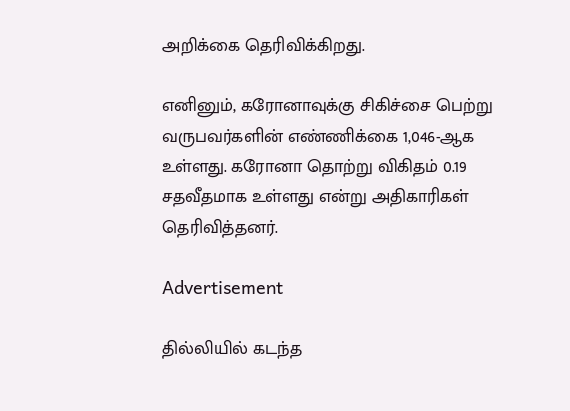அறிக்கை தெரிவிக்கிறது.

எனினும், கரோனாவுக்கு சிகிச்சை பெற்று வருபவர்களின் எண்ணிக்கை 1,046-ஆக உள்ளது. கரோனா தொற்று விகிதம் 0.19 சதவீதமாக உள்ளது என்று அதிகாரிகள் தெரிவித்தனர்.

Advertisement

தில்லியில் கடந்த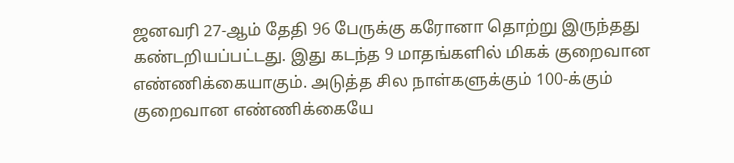ஜனவரி 27-ஆம் தேதி 96 பேருக்கு கரோனா தொற்று இருந்தது கண்டறியப்பட்டது. இது கடந்த 9 மாதங்களில் மிகக் குறைவான எண்ணிக்கையாகும். அடுத்த சில நாள்களுக்கும் 100-க்கும் குறைவான எண்ணிக்கையே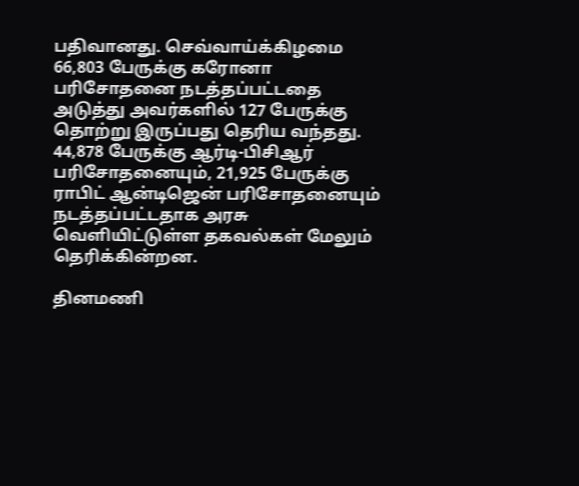பதிவானது. செவ்வாய்க்கிழமை 66,803 பேருக்கு கரோனா பரிசோதனை நடத்தப்பட்டதை அடுத்து அவர்களில் 127 பேருக்கு தொற்று இருப்பது தெரிய வந்தது. 44,878 பேருக்கு ஆர்டி-பிசிஆர் பரிசோதனையும், 21,925 பேருக்கு ராபிட் ஆன்டிஜென் பரிசோதனையும் நடத்தப்பட்டதாக அரசு வெளியிட்டுள்ள தகவல்கள் மேலும் தெரிக்கின்றன.

தினமணி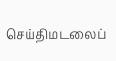செய்திமடலைப்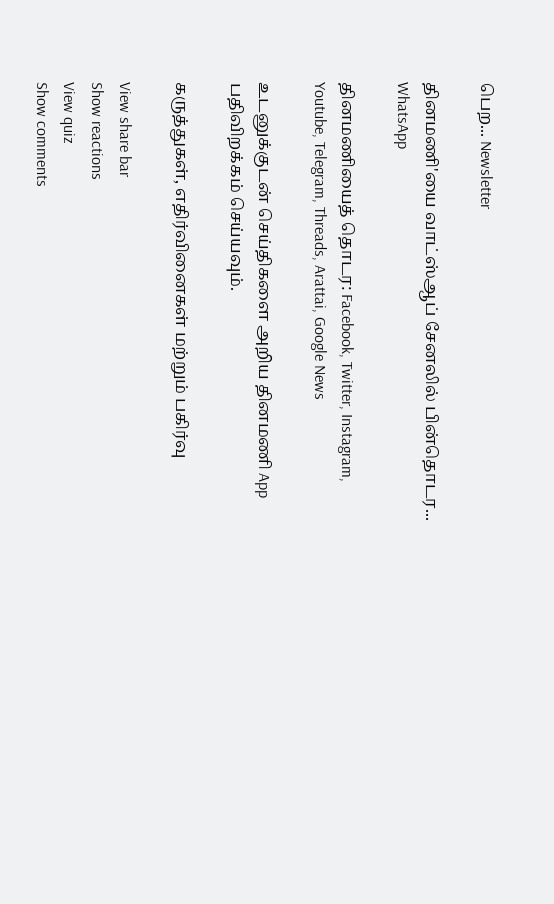பெற... Newsletter

தினமணி'யை வாட்ஸ்ஆப் சேனலில் பின்தொடர... WhatsApp

தினமணியைத் தொடர: Facebook, Twitter, Instagram, Youtube, Telegram, Threads, Arattai, Google News

உடனுக்குடன் செய்திகளை அறிய தினமணி App பதிவிறக்கம் செய்யவும்.

கருத்துகள், எதிர்வினைகள் மற்றும் பகிர்வு

View share bar
Show reactions
View quiz
Show comments